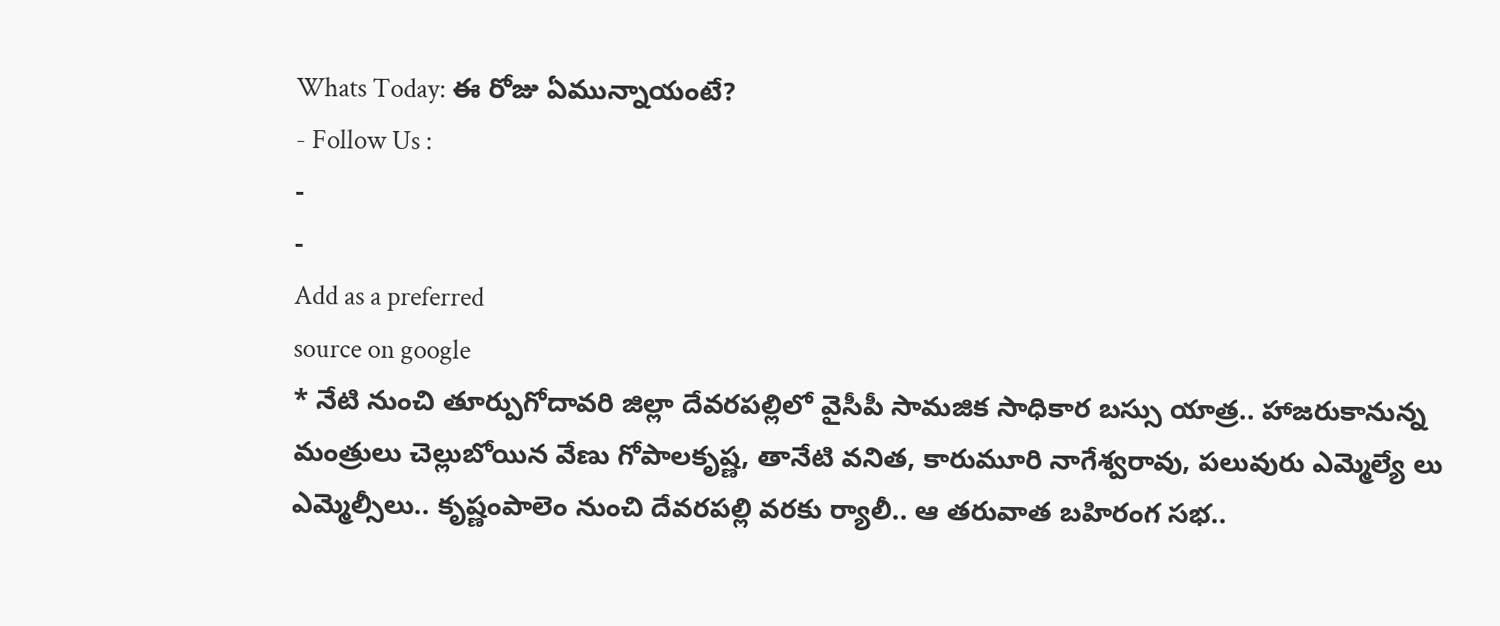Whats Today: ఈ రోజు ఏమున్నాయంటే?
- Follow Us :
-
-
Add as a preferred
source on google
* నేటి నుంచి తూర్పుగోదావరి జిల్లా దేవరపల్లిలో వైసీపీ సామజిక సాధికార బస్సు యాత్ర.. హాజరుకానున్న మంత్రులు చెల్లుబోయిన వేణు గోపాలకృష్ణ, తానేటి వనిత, కారుమూరి నాగేశ్వరావు, పలువురు ఎమ్మెల్యే లు ఎమ్మెల్సీలు.. కృష్ణంపాలెం నుంచి దేవరపల్లి వరకు ర్యాలీ.. ఆ తరువాత బహిరంగ సభ..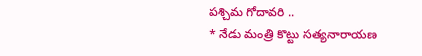పశ్చిమ గోదావరి ..
* నేడు మంత్రి కొట్టు సత్యనారాయణ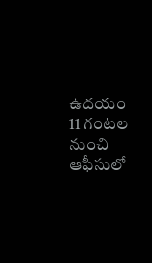ఉదయం 11 గంటల నుంచి ఆఫీసులో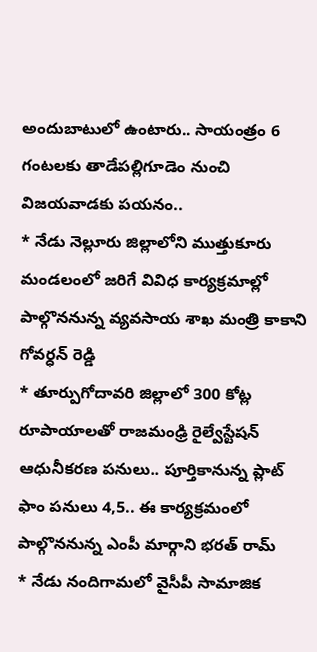అందుబాటులో ఉంటారు.. సాయంత్రం 6 గంటలకు తాడేపల్లిగూడెం నుంచి విజయవాడకు పయనం..
* నేడు నెల్లూరు జిల్లాలోని ముత్తుకూరు మండలంలో జరిగే వివిధ కార్యక్రమాల్లో పాల్గొననున్న వ్యవసాయ శాఖ మంత్రి కాకాని గోవర్ధన్ రెడ్డి
* తూర్పుగోదావరి జిల్లాలో 300 కోట్ల రూపాయాలతో రాజమంఢ్రి రైల్వేస్టేషన్ ఆధునీకరణ పనులు.. పూర్తికానున్న ప్లాట్ ఫాం పనులు 4,5.. ఈ కార్యక్రమంలో పాల్గొననున్న ఎంపీ మార్గాని భరత్ రామ్
* నేడు నందిగామలో వైసీపీ సామాజిక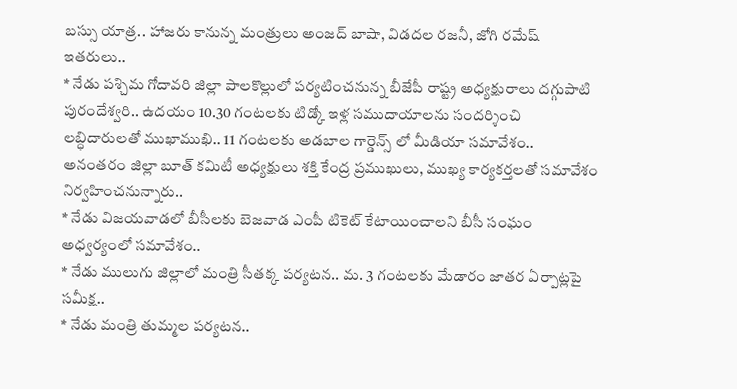బస్సు యాత్ర.. హాజరు కానున్న మంత్రులు అంజద్ బాషా, విడదల రజనీ, జోగి రమేష్ ఇతరులు..
* నేడు పశ్చిమ గోదావరి జిల్లా పాలకొల్లులో పర్యటించనున్న బీజేపీ రాష్ట్ర అధ్యక్షురాలు దగ్గుపాటి పురందేశ్వరి.. ఉదయం 10.30 గంటలకు టిడ్కో ఇళ్ల సముదాయాలను సందర్శించి లబ్ధిదారులతో ముఖాముఖి.. 11 గంటలకు అడబాల గార్డెన్స్ లో మీడియా సమావేశం.. అనంతరం జిల్లా బూత్ కమిటీ అధ్యక్షులు శక్తి కేంద్ర ప్రముఖులు, ముఖ్య కార్యకర్తలతో సమావేశం నిర్వహించనున్నారు..
* నేడు విజయవాడలో బీసీలకు బెజవాడ ఎంపీ టికెట్ కేటాయించాలని బీసీ సంఘం అధ్వర్యంలో సమావేశం..
* నేడు ములుగు జిల్లాలో మంత్రి సీతక్క పర్యటన.. మ. 3 గంటలకు మేడారం జాతర ఏర్పాట్లపై సమీక్ష..
* నేడు మంత్రి తుమ్మల పర్యటన..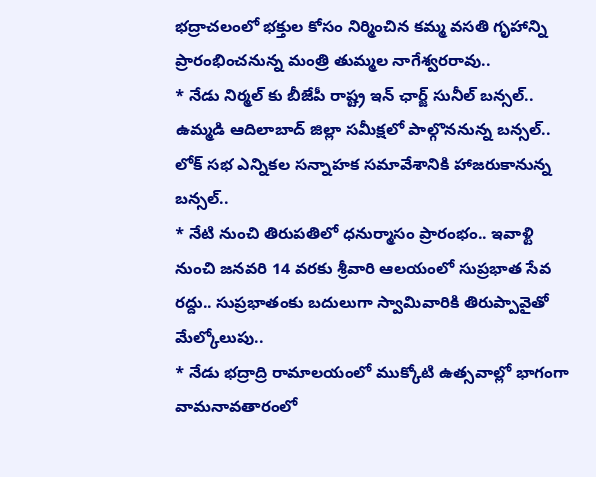భద్రాచలంలో భక్తుల కోసం నిర్మించిన కమ్మ వసతి గృహాన్ని ప్రారంభించనున్న మంత్రి తుమ్మల నాగేశ్వరరావు..
* నేడు నిర్మల్ కు బీజేపీ రాష్ట్ర ఇన్ ఛార్జ్ సునీల్ బన్సల్.. ఉమ్మడి ఆదిలాబాద్ జిల్లా సమీక్షలో పాల్గొననున్న బన్సల్.. లోక్ సభ ఎన్నికల సన్నాహక సమావేశానికి హాజరుకానున్న బన్సల్..
* నేటి నుంచి తిరుపతిలో ధనుర్మాసం ప్రారంభం.. ఇవాళ్టి నుంచి జనవరి 14 వరకు శ్రీవారి ఆలయంలో సుప్రభాత సేవ రద్దు.. సుప్రభాతంకు బదులుగా స్వామివారికి తిరుప్పావైతో మేల్కోలుపు..
* నేడు భద్రాద్రి రామాలయంలో ముక్కోటి ఉత్సవాల్లో భాగంగా వామనావతారంలో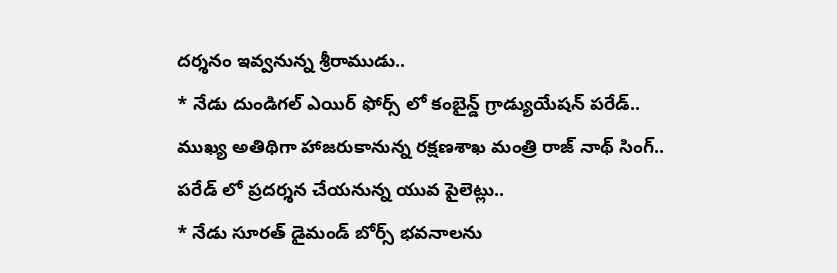దర్శనం ఇవ్వనున్న శ్రీరాముడు..
* నేడు దుండిగల్ ఎయిర్ ఫోర్స్ లో కంబైన్డ్ గ్రాడ్యుయేషన్ పరేడ్..
ముఖ్య అతిథిగా హాజరుకానున్న రక్షణశాఖ మంత్రి రాజ్ నాథ్ సింగ్..
పరేడ్ లో ప్రదర్శన చేయనున్న యువ పైలెట్లు..
* నేడు సూరత్ డైమండ్ బోర్స్ భవనాలను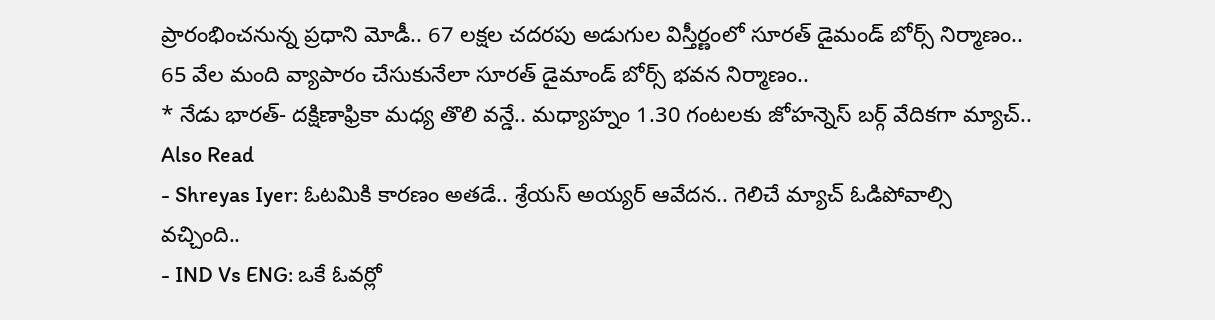ప్రారంభించనున్న ప్రధాని మోడీ.. 67 లక్షల చదరపు అడుగుల విస్తీర్ణంలో సూరత్ డైమండ్ బోర్స్ నిర్మాణం.. 65 వేల మంది వ్యాపారం చేసుకునేలా సూరత్ డైమాండ్ బోర్స్ భవన నిర్మాణం..
* నేడు భారత్- దక్షిణాఫ్రికా మధ్య తొలి వన్డే.. మధ్యాహ్నం 1.30 గంటలకు జోహన్నెస్ బర్గ్ వేదికగా మ్యాచ్..
Also Read
- Shreyas Iyer: ఓటమికి కారణం అతడే.. శ్రేయస్ అయ్యర్ ఆవేదన.. గెలిచే మ్యాచ్ ఓడిపోవాల్సి వచ్చింది..
- IND Vs ENG: ఒకే ఓవర్లో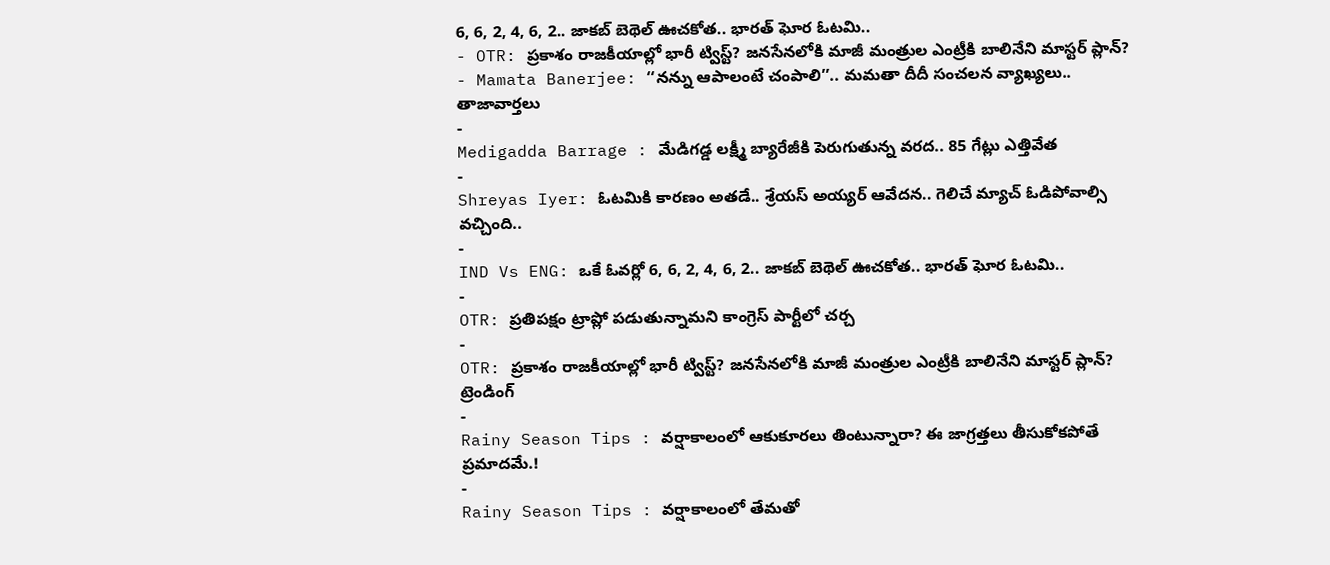6, 6, 2, 4, 6, 2.. జాకబ్ బెథెల్ ఊచకోత.. భారత్ ఘోర ఓటమి..
- OTR: ప్రకాశం రాజకీయాల్లో భారీ ట్విస్ట్? జనసేనలోకి మాజీ మంత్రుల ఎంట్రీకి బాలినేని మాస్టర్ ప్లాన్?
- Mamata Banerjee: ‘‘నన్ను ఆపాలంటే చంపాలి’’.. మమతా దీదీ సంచలన వ్యాఖ్యలు..
తాజావార్తలు
-
Medigadda Barrage : మేడిగడ్డ లక్ష్మీ బ్యారేజీకి పెరుగుతున్న వరద.. 85 గేట్లు ఎత్తివేత
-
Shreyas Iyer: ఓటమికి కారణం అతడే.. శ్రేయస్ అయ్యర్ ఆవేదన.. గెలిచే మ్యాచ్ ఓడిపోవాల్సి వచ్చింది..
-
IND Vs ENG: ఒకే ఓవర్లో 6, 6, 2, 4, 6, 2.. జాకబ్ బెథెల్ ఊచకోత.. భారత్ ఘోర ఓటమి..
-
OTR: ప్రతిపక్షం ట్రాప్లో పడుతున్నామని కాంగ్రెస్ పార్టీలో చర్చ
-
OTR: ప్రకాశం రాజకీయాల్లో భారీ ట్విస్ట్? జనసేనలోకి మాజీ మంత్రుల ఎంట్రీకి బాలినేని మాస్టర్ ప్లాన్?
ట్రెండింగ్
-
Rainy Season Tips : వర్షాకాలంలో ఆకుకూరలు తింటున్నారా? ఈ జాగ్రత్తలు తీసుకోకపోతే ప్రమాదమే.!
-
Rainy Season Tips : వర్షాకాలంలో తేమతో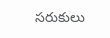సరుకులు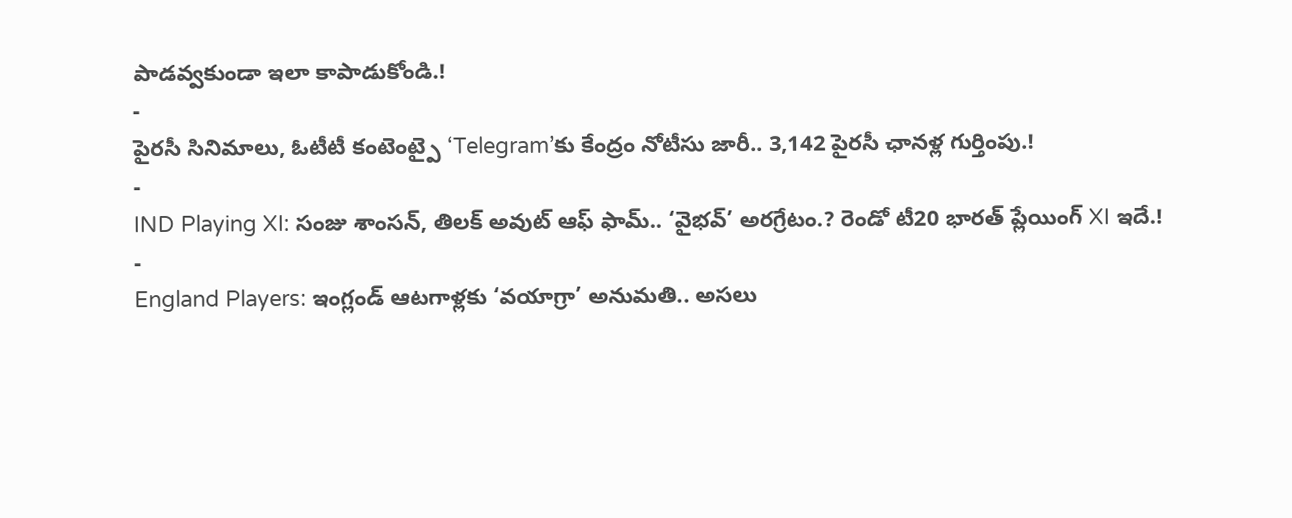పాడవ్వకుండా ఇలా కాపాడుకోండి.!
-
పైరసీ సినిమాలు, ఓటీటీ కంటెంట్పై ‘Telegram’కు కేంద్రం నోటీసు జారీ.. 3,142 పైరసీ ఛానళ్ల గుర్తింపు.!
-
IND Playing XI: సంజు శాంసన్, తిలక్ అవుట్ ఆఫ్ ఫామ్.. ‘వైభవ్’ అరగ్రేటం.? రెండో టీ20 భారత్ ప్లేయింగ్ XI ఇదే.!
-
England Players: ఇంగ్లండ్ ఆటగాళ్లకు ‘వయాగ్రా’ అనుమతి.. అసలు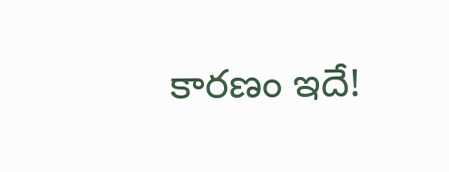కారణం ఇదే!